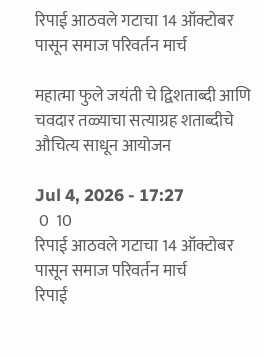रिपाई आठवले गटाचा 14 ऑक्टोबर पासून समाज परिवर्तन मार्च

महात्मा फुले जयंती चे द्विशताब्दी आणि चवदार तळ्याचा सत्याग्रह शताब्दीचे औचित्य साधून आयोजन

Jul 4, 2026 - 17:27
 0  10
रिपाई आठवले गटाचा 14 ऑक्टोबर पासून समाज परिवर्तन मार्च
रिपाई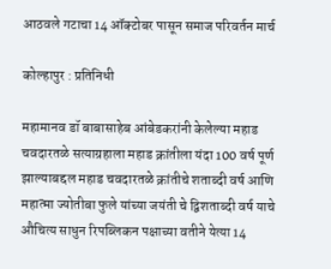आठवले गटाचा 14 ऑक्टोबर पासून समाज परिवर्तन मार्च

कोल्हापुर : प्रतिनिधी

महामानव डॉ बाबासाहेब आंबेडकरांनी केलेल्या महाड चवदारतळे सत्याग्रहाला महाड क्रांतीला यंदा 100 वर्ष पूर्ण झाल्याबद्दल महाड चवदारतळे क्रांतीचे शताब्दी वर्ष आणि महात्मा ज्योतीबा फुले यांच्या जयंती चे द्विशताब्दी वर्ष याचे औचित्य साधुन रिपब्लिकन पक्षाच्या वतीने येत्या 14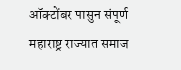ऑक्टोंबर पासुन संपूर्ण महाराष्ट्र राज्यात समाज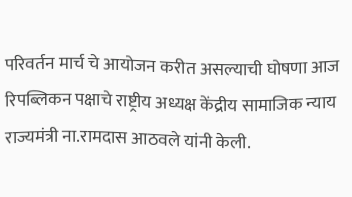परिवर्तन मार्च चे आयोजन करीत असल्याची घोषणा आज रिपब्लिकन पक्षाचे राष्ट्रीय अध्यक्ष केंद्रीय सामाजिक न्याय राज्यमंत्री ना.रामदास आठवले यांनी केली.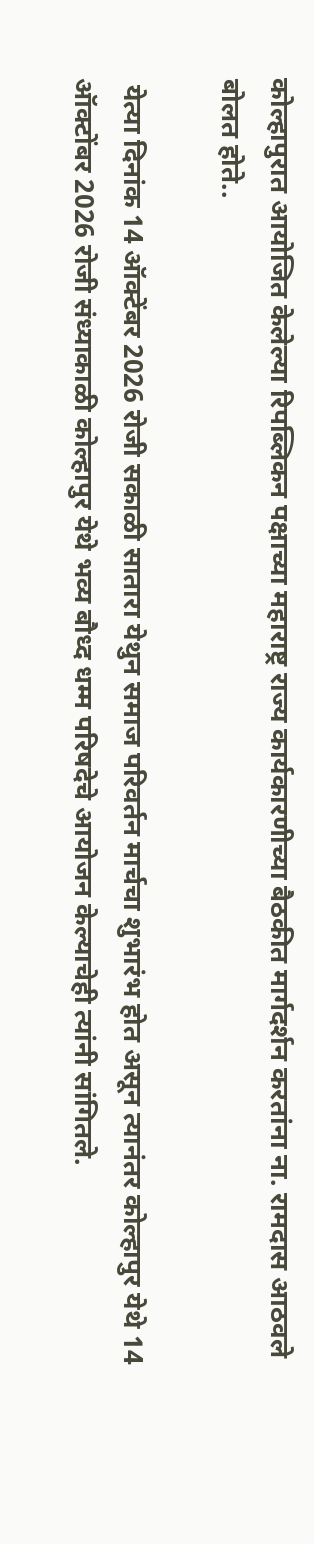कोल्हापुरात आयोजित केलेल्या रिपब्लिकन पक्षाच्या महाराष्ट्र राज्य कार्यकारणीच्या बैठकीत मार्गदर्शन करतांना ना. रामदास आठवले बोलत होते..

 येत्या दिनांक 14 ऑक्टेंबर 2026 रोजी सकाळी सातारा येथुन समाज परिवर्तन मार्चचा शुभारंभ होत असून त्यानंतर कोल्हापुर येथे 14 ऑक्टोंबर 2026 रोजी संध्याकाळी कोल्हापुर येथे भव्य बौध्द धम्म परिषदेचे आयोजन केल्याचेही त्यांनी सांगितले.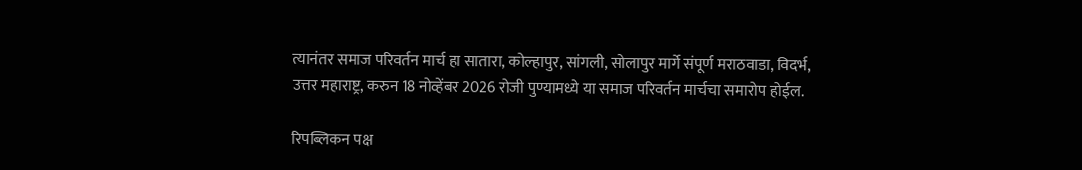त्यानंतर समाज परिवर्तन मार्च हा सातारा, कोल्हापुर, सांगली, सोलापुर मार्गे संपूर्ण मराठवाडा, विदर्भ, उत्तर महाराष्ट्र, करुन 18 नोव्हेंबर 2026 रोजी पुण्यामध्ये या समाज परिवर्तन मार्चचा समारोप होईल.

रिपब्लिकन पक्ष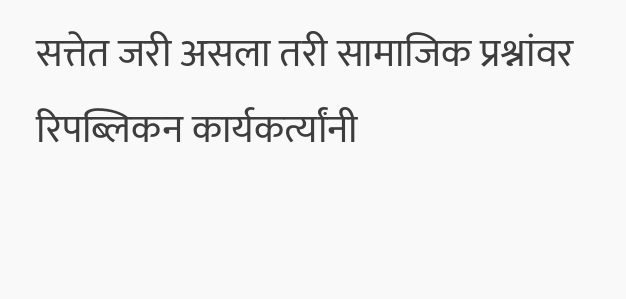सत्तेत जरी असला तरी सामाजिक प्रश्नांवर रिपब्लिकन कार्यकर्त्यांनी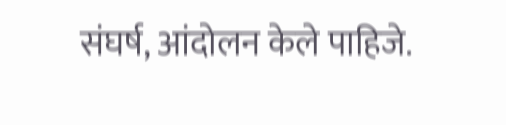संघर्ष, आंदोलन केले पाहिजे.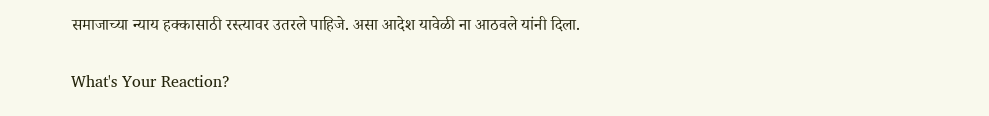समाजाच्या न्याय हक्कासाठी रस्त्यावर उतरले पाहिजे. असा आदेश यावेळी ना आठवले यांनी दिला.

What's Your Reaction?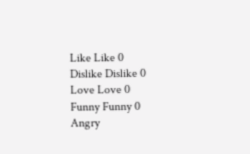Like Like 0
Dislike Dislike 0
Love Love 0
Funny Funny 0
Angry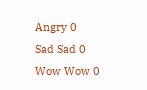Angry 0
Sad Sad 0
Wow Wow 0